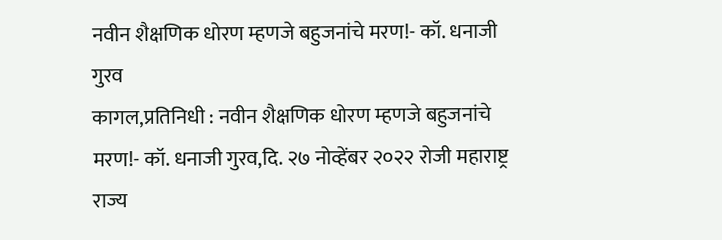नवीन शैक्षणिक धोरण म्हणजे बहुजनांचे मरण!- कॉ. धनाजी गुरव
कागल,प्रतिनिधी : नवीन शैक्षणिक धोरण म्हणजे बहुजनांचे मरण!- कॉ. धनाजी गुरव,दि. २७ नोव्हेंबर २०२२ रोजी महाराष्ट्र राज्य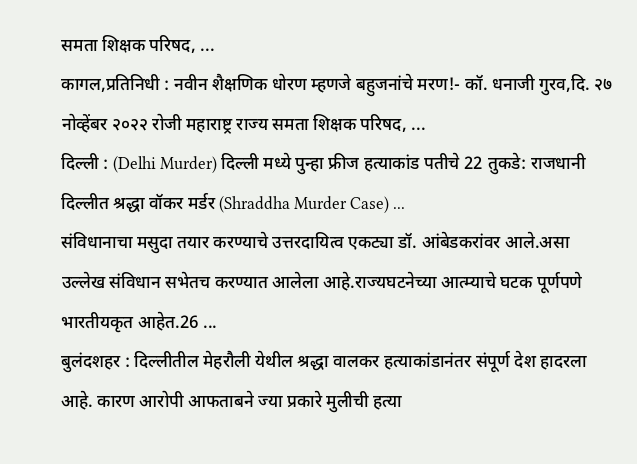समता शिक्षक परिषद, ...
कागल,प्रतिनिधी : नवीन शैक्षणिक धोरण म्हणजे बहुजनांचे मरण!- कॉ. धनाजी गुरव,दि. २७ नोव्हेंबर २०२२ रोजी महाराष्ट्र राज्य समता शिक्षक परिषद, ...
दिल्ली : (Delhi Murder) दिल्ली मध्ये पुन्हा फ्रीज हत्याकांड पतीचे 22 तुकडे: राजधानी दिल्लीत श्रद्धा वॉकर मर्डर (Shraddha Murder Case) ...
संविधानाचा मसुदा तयार करण्याचे उत्तरदायित्व एकट्या डॉ. आंबेडकरांवर आले.असा उल्लेख संविधान सभेतच करण्यात आलेला आहे.राज्यघटनेच्या आत्म्याचे घटक पूर्णपणे भारतीयकृत आहेत.26 ...
बुलंदशहर : दिल्लीतील मेहरौली येथील श्रद्धा वालकर हत्याकांडानंतर संपूर्ण देश हादरला आहे. कारण आरोपी आफताबने ज्या प्रकारे मुलीची हत्या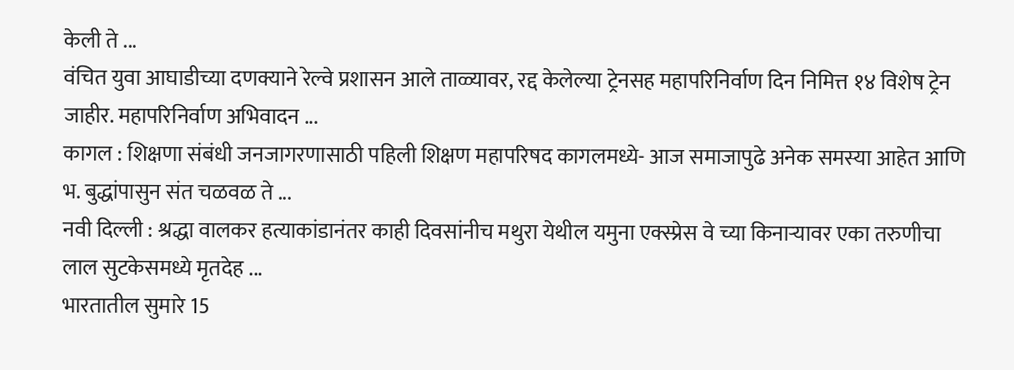केली ते ...
वंचित युवा आघाडीच्या दणक्याने रेल्वे प्रशासन आले ताळ्यावर, रद्द केलेल्या ट्रेनसह महापरिनिर्वाण दिन निमित्त १४ विशेष ट्रेन जाहीर. महापरिनिर्वाण अभिवादन ...
कागल : शिक्षणा संबंधी जनजागरणासाठी पहिली शिक्षण महापरिषद कागलमध्ये- आज समाजापुढे अनेक समस्या आहेत आणि भ. बुद्धांपासुन संत चळवळ ते ...
नवी दिल्ली : श्रद्धा वालकर हत्याकांडानंतर काही दिवसांनीच मथुरा येथील यमुना एक्स्प्रेस वे च्या किनाऱ्यावर एका तरुणीचा लाल सुटकेसमध्ये मृतदेह ...
भारतातील सुमारे 15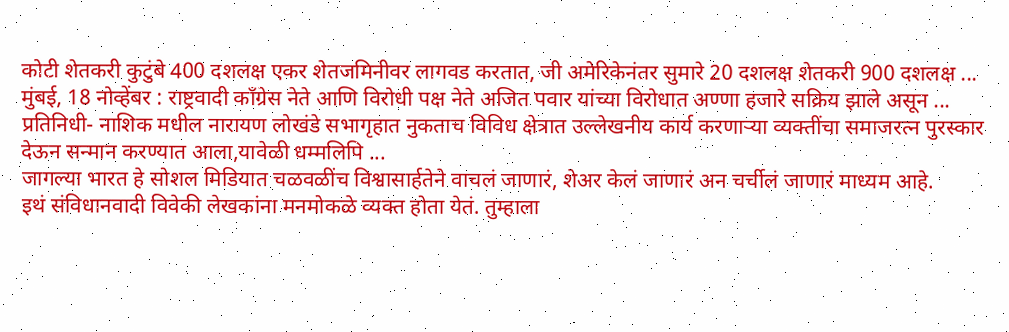कोटी शेतकरी कुटुंबे 400 दशलक्ष एकर शेतजमिनीवर लागवड करतात, जी अमेरिकेनंतर सुमारे 20 दशलक्ष शेतकरी 900 दशलक्ष ...
मुंबई, 18 नोव्हेंबर : राष्ट्रवादी काँग्रेस नेते आणि विरोधी पक्ष नेते अजित पवार यांच्या विरोधात अण्णा हजारे सक्रिय झाले असून ...
प्रतिनिधी- नाशिक मधील नारायण लोखंडे सभागृहात नुकताच विविध क्षेत्रात उल्लेखनीय कार्य करणाऱ्या व्यक्तींचा समाजरत्न पुरस्कार देऊन सन्मान करण्यात आला,यावेळी धम्मलिपि ...
जागल्या भारत हे सोशल मिडियात चळवळींच विश्वासार्हतेने वाचलं जाणारं, शेअर केलं जाणारं अन चर्चीलं जाणारं माध्यम आहे.
इथं संविधानवादी विवेकी लेखकांना मनमोकळे व्यक्त होता येतं. तुम्हाला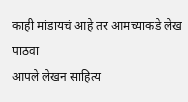काही मांडायचं आहे तर आमच्याकडे लेख पाठवा
आपले लेखन साहित्य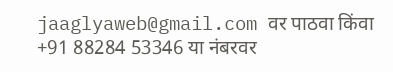jaaglyaweb@gmail.com वर पाठवा किंवा +91 88284 53346 या नंबरवर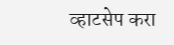व्हाटसेप करा